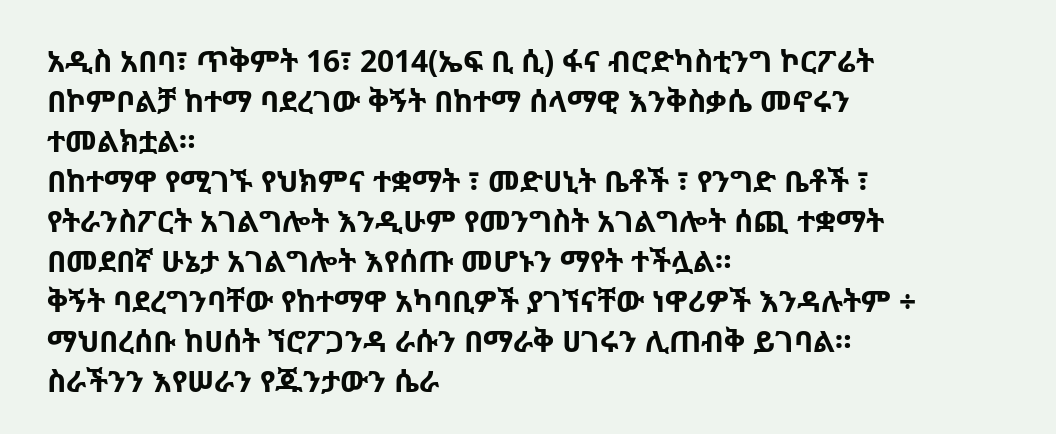አዲስ አበባ፣ ጥቅምት 16፣ 2014(ኤፍ ቢ ሲ) ፋና ብሮድካስቲንግ ኮርፖሬት በኮምቦልቻ ከተማ ባደረገው ቅኝት በከተማ ሰላማዊ እንቅስቃሴ መኖሩን ተመልክቷል።
በከተማዋ የሚገኙ የህክምና ተቋማት ፣ መድሀኒት ቤቶች ፣ የንግድ ቤቶች ፣ የትራንስፖርት አገልግሎት እንዲሁም የመንግስት አገልግሎት ሰጪ ተቋማት በመደበኛ ሁኔታ አገልግሎት እየሰጡ መሆኑን ማየት ተችሏል።
ቅኝት ባደረግንባቸው የከተማዋ አካባቢዎች ያገኘናቸው ነዋሪዎች እንዳሉትም ÷ ማህበረሰቡ ከሀሰት ኘሮፖጋንዳ ራሱን በማራቅ ሀገሩን ሊጠብቅ ይገባል።
ስራችንን እየሠራን የጁንታውን ሴራ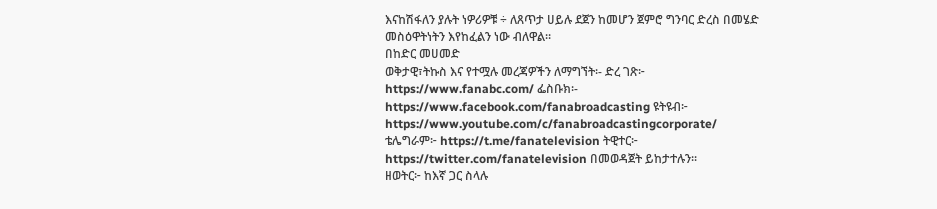እናከሽፋለን ያሉት ነዎሪዎቹ ÷ ለጸጥታ ሀይሉ ደጀን ከመሆን ጀምሮ ግንባር ድረስ በመሄድ መስዕዋትነትን እየከፈልን ነው ብለዋል።
በከድር መሀመድ
ወቅታዊ፣ትኩስ እና የተሟሉ መረጃዎችን ለማግኘት፡- ድረ ገጽ፦ https://www.fanabc.com/ ፌስቡክ፡- https://www.facebook.com/fanabroadcasting ዩትዩብ፦ https://www.youtube.com/c/fanabroadcastingcorporate/ ቴሌግራም፦ https://t.me/fanatelevision ትዊተር፦ https://twitter.com/fanatelevision በመወዳጀት ይከታተሉን፡፡
ዘወትር፦ ከእኛ ጋር ስላሉ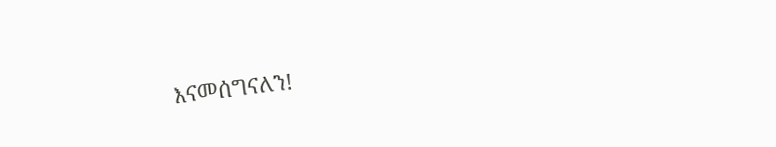እናመሰግናለን!